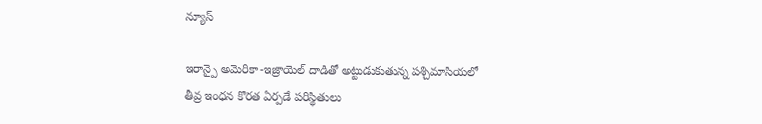న్యూస్

ఇరాన్పై అమెరికా-ఇజ్రాయెల్ దాడితో అట్టుడుకుతున్న పశ్చిమాసియలో తీవ్ర ఇంధన కొరత ఏర్పడే పరిస్థితులు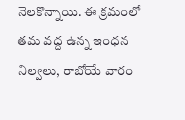నెలకొన్నాయి. ఈ క్రమంలో తమ వద్ద ఉన్న ఇంధన నిల్వలు, రాబోయే వారం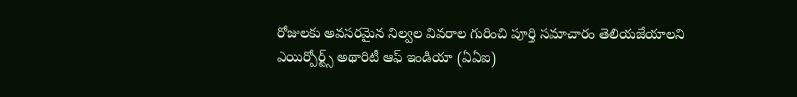రోజులకు అవసరమైన నిల్వల వివరాల గురించి పూర్తి సమాచారం తెలియజేయాలని ఎయిర్పోర్ట్స్ అథారిటీ ఆఫ్ ఇండియా (ఏఏఐ)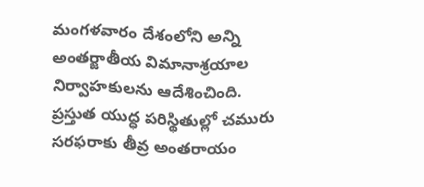మంగళవారం దేశంలోని అన్ని అంతర్జాతీయ విమానాశ్రయాల నిర్వాహకులను ఆదేశించింది.
ప్రస్తుత యుద్ధ పరిస్థితుల్లో చమురు సరఫరాకు తీవ్ర అంతరాయం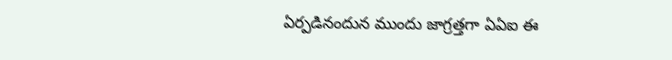ఏర్పడినందున ముందు జాగ్రత్తగా ఏఏఐ ఈ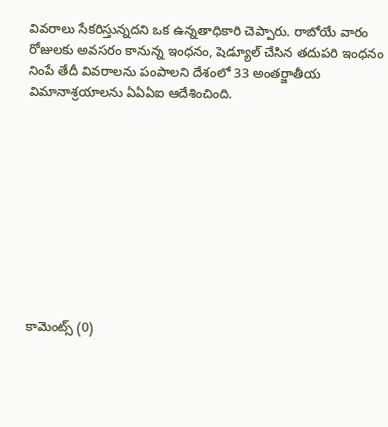వివరాలు సేకరిస్తున్నదని ఒక ఉన్నతాధికారి చెప్పారు. రాబోయే వారం రోజులకు అవసరం కానున్న ఇంధనం, షెడ్యూల్ చేసిన తదుపరి ఇంధనం నింపే తేదీ వివరాలను పంపాలని దేశంలో 33 అంతర్జాతీయ విమానాశ్రయాలను ఏఏఏఐ ఆదేశించింది.










కామెంట్స్ (0)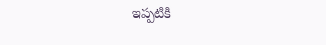ఇప్పటికి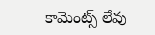కామెంట్స్ లేవు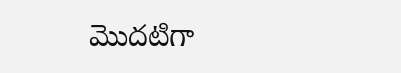మొదటిగా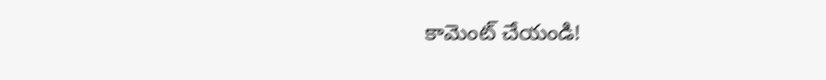కామెంట్ చేయండి!